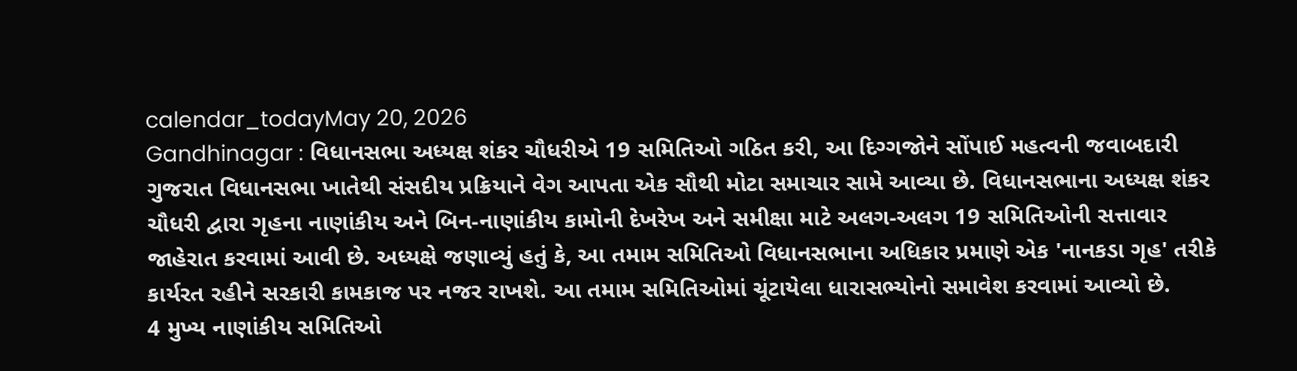calendar_todayMay 20, 2026
Gandhinagar : વિધાનસભા અધ્યક્ષ શંકર ચૌધરીએ 19 સમિતિઓ ગઠિત કરી, આ દિગ્ગજોને સોંપાઈ મહત્વની જવાબદારી
ગુજરાત વિધાનસભા ખાતેથી સંસદીય પ્રક્રિયાને વેગ આપતા એક સૌથી મોટા સમાચાર સામે આવ્યા છે. વિધાનસભાના અધ્યક્ષ શંકર ચૌધરી દ્વારા ગૃહના નાણાંકીય અને બિન-નાણાંકીય કામોની દેખરેખ અને સમીક્ષા માટે અલગ-અલગ 19 સમિતિઓની સત્તાવાર જાહેરાત કરવામાં આવી છે. અધ્યક્ષે જણાવ્યું હતું કે, આ તમામ સમિતિઓ વિધાનસભાના અધિકાર પ્રમાણે એક 'નાનકડા ગૃહ' તરીકે કાર્યરત રહીને સરકારી કામકાજ પર નજર રાખશે. આ તમામ સમિતિઓમાં ચૂંટાયેલા ધારાસભ્યોનો સમાવેશ કરવામાં આવ્યો છે.
4 મુખ્ય નાણાંકીય સમિતિઓ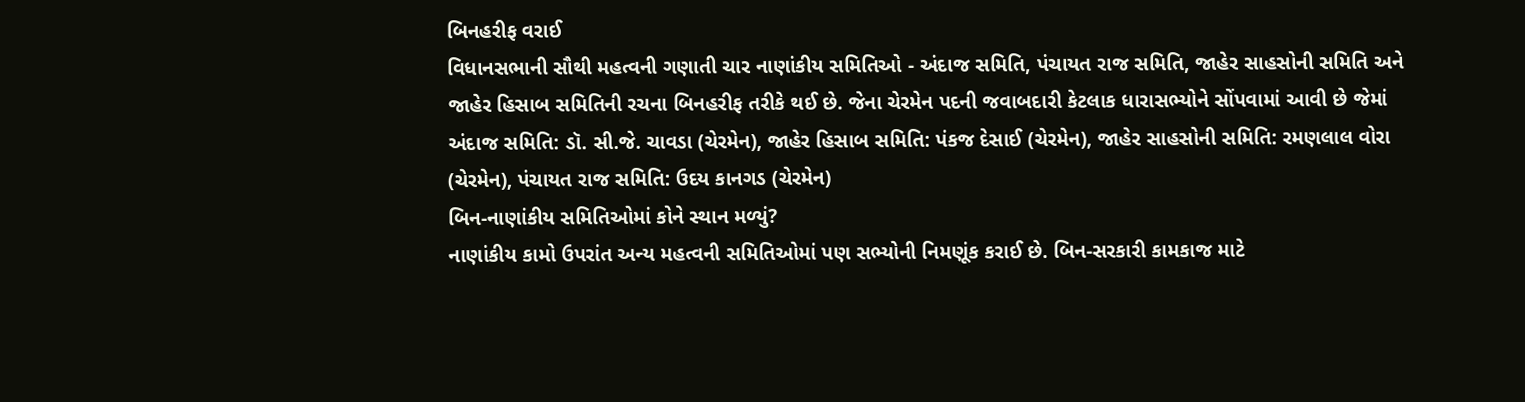બિનહરીફ વરાઈ
વિધાનસભાની સૌથી મહત્વની ગણાતી ચાર નાણાંકીય સમિતિઓ - અંદાજ સમિતિ, પંચાયત રાજ સમિતિ, જાહેર સાહસોની સમિતિ અને જાહેર હિસાબ સમિતિની રચના બિનહરીફ તરીકે થઈ છે. જેના ચેરમેન પદની જવાબદારી કેટલાક ધારાસભ્યોને સોંપવામાં આવી છે જેમાં અંદાજ સમિતિ: ડૉ. સી.જે. ચાવડા (ચેરમેન), જાહેર હિસાબ સમિતિ: પંકજ દેસાઈ (ચેરમેન), જાહેર સાહસોની સમિતિ: રમણલાલ વોરા (ચેરમેન), પંચાયત રાજ સમિતિ: ઉદય કાનગડ (ચેરમેન)
બિન-નાણાંકીય સમિતિઓમાં કોને સ્થાન મળ્યું?
નાણાંકીય કામો ઉપરાંત અન્ય મહત્વની સમિતિઓમાં પણ સભ્યોની નિમણૂંક કરાઈ છે. બિન-સરકારી કામકાજ માટે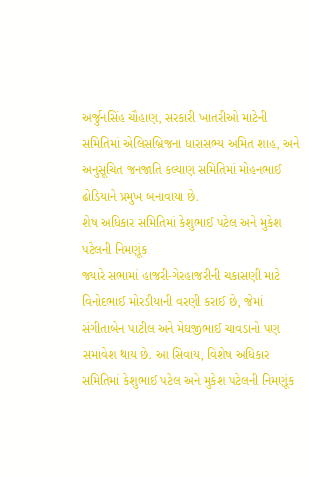અર્જુનસિંહ ચૌહાણ, સરકારી ખાતરીઓ માટેની સમિતિમાં એલિસબ્રિજના ધારાસભ્ય અમિત શાહ, અને અનુસૂચિત જનજાતિ કલ્યાણ સમિતિમાં મોહનભાઈ ઢોડિયાને પ્રમુખ બનાવાયા છે.
શેષ અધિકાર સમિતિમાં કેશુભાઈ પટેલ અને મુકેશ પટેલની નિમણૂંક
જ્યારે સભામાં હાજરી-ગેરહાજરીની ચકાસણી માટે વિનોદભાઈ મોરડીયાની વરણી કરાઈ છે, જેમાં સંગીતાબેન પાટીલ અને મેઘજીભાઈ ચાવડાનો પણ સમાવેશ થાય છે. આ સિવાય, વિશેષ અધિકાર સમિતિમાં કેશુભાઈ પટેલ અને મુકેશ પટેલની નિમણૂંક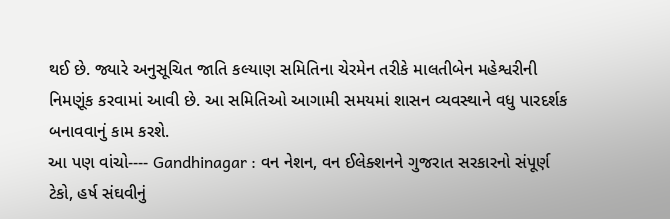થઈ છે. જ્યારે અનુસૂચિત જાતિ કલ્યાણ સમિતિના ચેરમેન તરીકે માલતીબેન મહેશ્વરીની નિમણૂંક કરવામાં આવી છે. આ સમિતિઓ આગામી સમયમાં શાસન વ્યવસ્થાને વધુ પારદર્શક બનાવવાનું કામ કરશે.
આ પણ વાંચો---- Gandhinagar : વન નેશન, વન ઈલેક્શનને ગુજરાત સરકારનો સંપૂર્ણ ટેકો, હર્ષ સંઘવીનું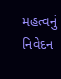મહત્વનું નિવેદન